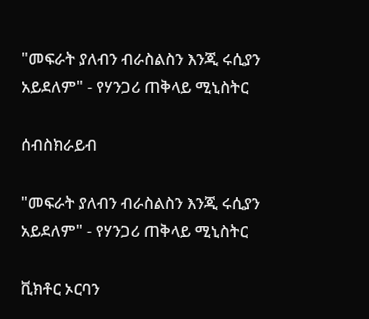"መፍራት ያለብን ብራስልስን እንጂ ሩሲያን አይደለም" - የሃንጋሪ ጠቅላይ ሚኒስትር

ሰብስክራይብ

"መፍራት ያለብን ብራስልስን እንጂ ሩሲያን አይደለም" - የሃንጋሪ ጠቅላይ ሚኒስትር

ቪክቶር ኦርባን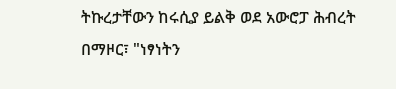ትኩረታቸውን ከሩሲያ ይልቅ ወደ አውሮፓ ሕብረት በማዞር፣ "ነፃነትን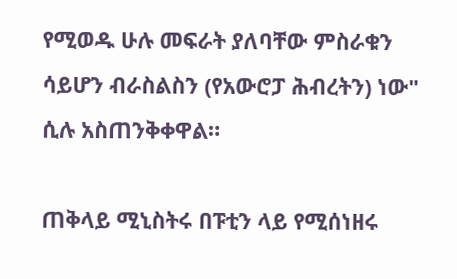የሚወዱ ሁሉ መፍራት ያለባቸው ምስራቁን ሳይሆን ብራስልስን (የአውሮፓ ሕብረትን) ነው" ሲሉ አስጠንቅቀዋል።

ጠቅላይ ሚኒስትሩ በፑቲን ላይ የሚሰነዘሩ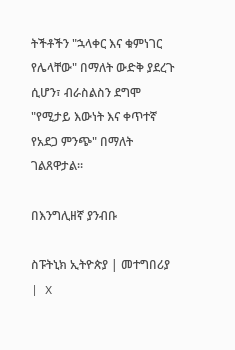ትችቶችን "ኋላቀር እና ቁምነገር የሌላቸው" በማለት ውድቅ ያደረጉ ሲሆን፣ ብራስልስን ደግሞ "የሚታይ እውነት እና ቀጥተኛ የአደጋ ምንጭ" በማለት ገልጸዋታል።

በእንግሊዘኛ ያንብቡ

ስፑትኒክ ኢትዮጵያ | መተግበሪያ | X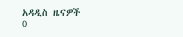አዳዲስ ዜናዎች
0